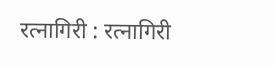रत्नागिरी : रत्नागिरी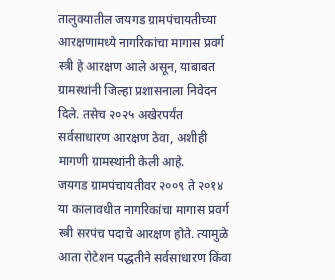तालुक्यातील जयगड ग्रामपंचायतीच्या आरक्षणामध्ये नागरिकांचा मागास प्रवर्ग स्त्री हे आरक्षण आले असून, याबाबत ग्रामस्थांनी जिल्हा प्रशासनाला निवेदन दिले. तसेच २०२५ अखेरपर्यंत सर्वसाधारण आरक्षण ठेवा, अशीही मागणी ग्रामस्थांनी केली आहे.
जयगड ग्रामपंचायतीवर २००९ ते २०१४ या कालावधीत नागरिकांचा मागास प्रवर्ग स्त्री सरपंच पदाचे आरक्षण होते. त्यामुळे आता रोटेशन पद्धतीने सर्वसाधारण किंवा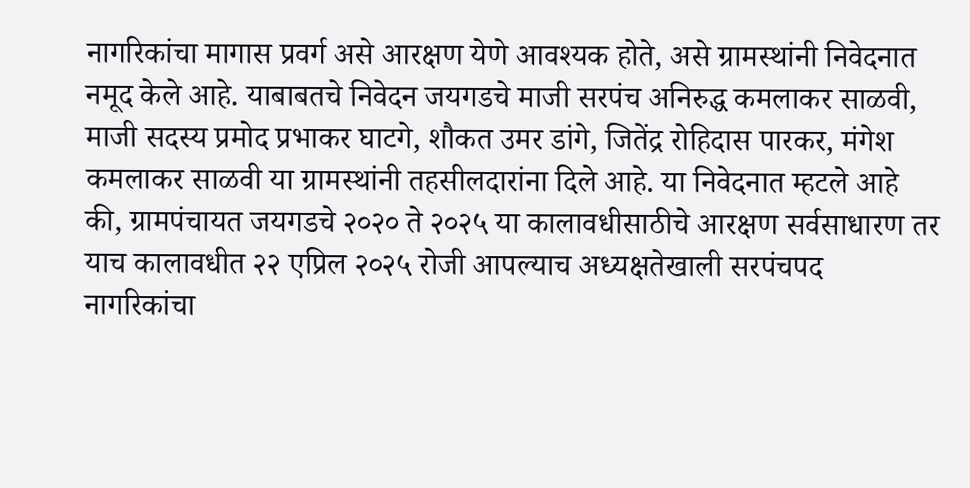नागरिकांचा मागास प्रवर्ग असे आरक्षण येणे आवश्यक होते, असे ग्रामस्थांनी निवेदनात नमूद केले आहे. याबाबतचे निवेदन जयगडचे माजी सरपंच अनिरुद्ध कमलाकर साळवी, माजी सदस्य प्रमोद प्रभाकर घाटगे, शौकत उमर डांगे, जितेंद्र रोहिदास पारकर, मंगेश कमलाकर साळवी या ग्रामस्थांनी तहसीलदारांना दिले आहे. या निवेदनात म्हटले आहे की, ग्रामपंचायत जयगडचे २०२० ते २०२५ या कालावधीसाठीचे आरक्षण सर्वसाधारण तर याच कालावधीत २२ एप्रिल २०२५ रोजी आपल्याच अध्यक्षतेखाली सरपंचपद नागरिकांचा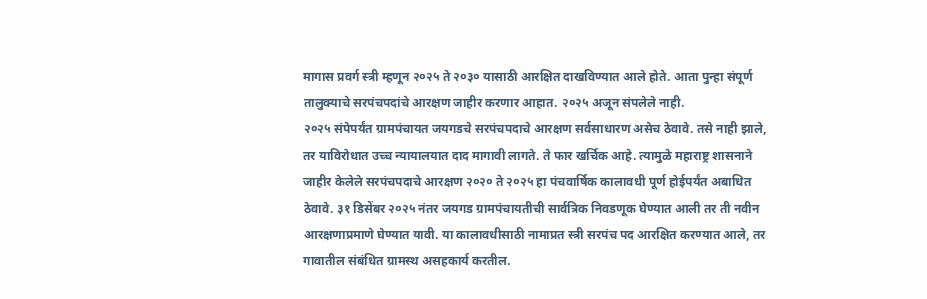मागास प्रवर्ग स्त्री म्हणून २०२५ ते २०३० यासाठी आरक्षित दाखविण्यात आले होते. आता पुन्हा संपूर्ण तालुक्याचे सरपंचपदांचे आरक्षण जाहीर करणार आहात. २०२५ अजून संपलेले नाही.
२०२५ संपेपर्यंत ग्रामपंचायत जयगडचे सरपंचपदाचे आरक्षण सर्वसाधारण असेच ठेवावे. तसे नाही झाले, तर याविरोधात उच्च न्यायालयात दाद मागावी लागते. ते फार खर्चिक आहे. त्यामुळे महाराष्ट्र शासनाने जाहीर केलेले सरपंचपदाचे आरक्षण २०२० ते २०२५ हा पंचवार्षिक कालावधी पूर्ण होईपर्यंत अबाधित ठेवावे. ३१ डिसेंबर २०२५ नंतर जयगड ग्रामपंचायतीची सार्वत्रिक निवडणूक घेण्यात आली तर ती नवीन आरक्षणाप्रमाणे घेण्यात यावी. या कालावधीसाठी नामाप्रत स्त्री सरपंच पद आरक्षित करण्यात आले, तर गावातील संबंधित ग्रामस्थ असहकार्य करतील.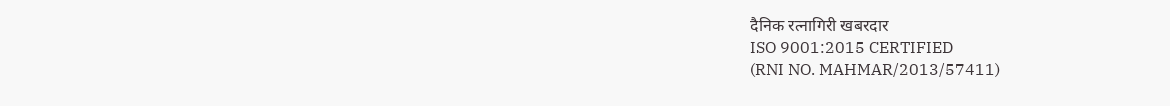दैनिक रत्नागिरी खबरदार
ISO 9001:2015 CERTIFIED
(RNI NO. MAHMAR/2013/57411)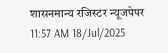शासनमान्य रजिस्टर न्यूजपेपर
11:57 AM 18/Jul/2025